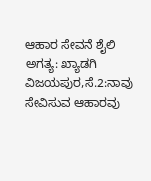ಆಹಾರ ಸೇವನೆ ಶೈಲಿ ಅಗತ್ಯ: ಖ್ಯಾಡಗಿ
ವಿಜಯಪುರ,ಸೆ.2:ನಾವು ಸೇವಿಸುವ ಆಹಾರವು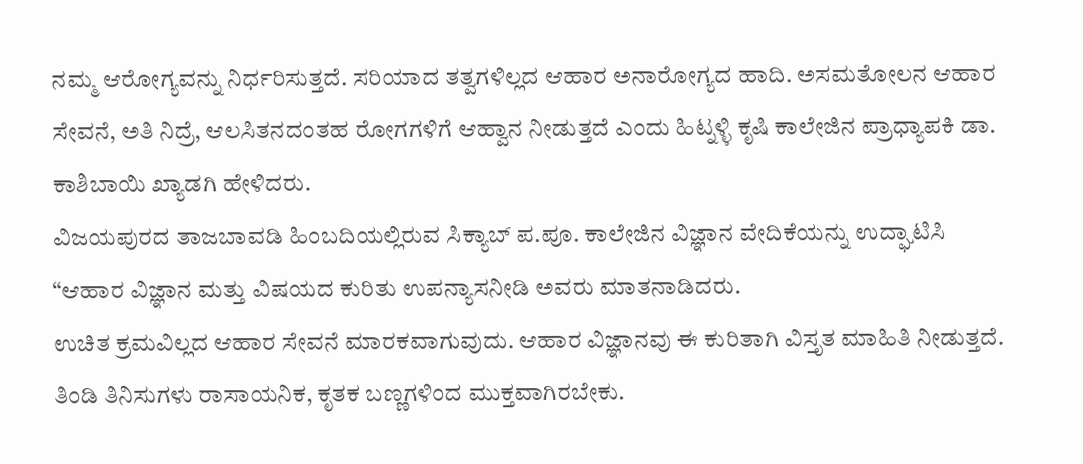ನಮ್ಮ ಆರೋಗ್ಯವನ್ನು ನಿರ್ಧರಿಸುತ್ತದೆ. ಸರಿಯಾದ ತತ್ವಗಳಿಲ್ಲದ ಆಹಾರ ಅನಾರೋಗ್ಯದ ಹಾದಿ. ಅಸಮತೋಲನ ಆಹಾರ ಸೇವನೆ, ಅತಿ ನಿದ್ರೆ, ಆಲಸಿತನದಂತಹ ರೋಗಗಳಿಗೆ ಆಹ್ವಾನ ನೀಡುತ್ತದೆ ಎಂದು ಹಿಟ್ನಳ್ಳಿ ಕೃಷಿ ಕಾಲೇಜಿನ ಪ್ರಾಧ್ಯಾಪಕಿ ಡಾ. ಕಾಶಿಬಾಯಿ ಖ್ಯಾಡಗಿ ಹೇಳಿದರು.
ವಿಜಯಪುರದ ತಾಜಬಾವಡಿ ಹಿಂಬದಿಯಲ್ಲಿರುವ ಸಿಕ್ಯಾಬ್ ಪ.ಪೂ. ಕಾಲೇಜಿನ ವಿಜ್ಞಾನ ವೇದಿಕೆಯನ್ನು ಉದ್ಘಾಟಿಸಿ “ಆಹಾರ ವಿಜ್ಞಾನ ಮತ್ತು ವಿಷಯದ ಕುರಿತು ಉಪನ್ಯಾಸನೀಡಿ ಅವರು ಮಾತನಾಡಿದರು.
ಉಚಿತ ಕ್ರಮವಿಲ್ಲದ ಆಹಾರ ಸೇವನೆ ಮಾರಕವಾಗುವುದು. ಆಹಾರ ವಿಜ್ಞಾನವು ಈ ಕುರಿತಾಗಿ ವಿಸ್ತೃತ ಮಾಹಿತಿ ನೀಡುತ್ತದೆ. ತಿಂಡಿ ತಿನಿಸುಗಳು ರಾಸಾಯನಿಕ, ಕೃತಕ ಬಣ್ಣಗಳಿಂದ ಮುಕ್ತವಾಗಿರಬೇಕು.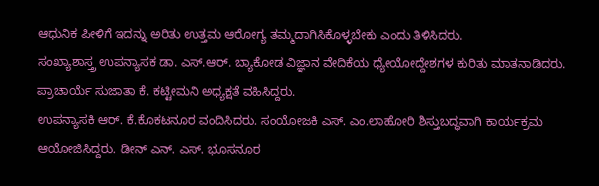ಆಧುನಿಕ ಪೀಳಿಗೆ ಇದನ್ನು ಅರಿತು ಉತ್ತಮ ಆರೋಗ್ಯ ತಮ್ಮದಾಗಿಸಿಕೊಳ್ಳಬೇಕು ಎಂದು ತಿಳಿಸಿದರು.
ಸಂಖ್ಯಾಶಾಸ್ತ್ರ ಉಪನ್ಯಾಸಕ ಡಾ. ಎಸ್.ಆರ್. ಬ್ಯಾಕೋಡ ವಿಜ್ಞಾನ ವೇದಿಕೆಯ ಧ್ಯೇಯೋದ್ದೇಶಗಳ ಕುರಿತು ಮಾತನಾಡಿದರು.
ಪ್ರಾಚಾರ್ಯೆ ಸುಜಾತಾ ಕೆ. ಕಟ್ಟೀಮನಿ ಅಧ್ಯಕ್ಷತೆ ವಹಿಸಿದ್ದರು.
ಉಪನ್ಯಾಸಕಿ ಆರ್. ಕೆ.ಕೊಕಟನೂರ ವಂದಿಸಿದರು. ಸಂಯೋಜಕಿ ಎಸ್. ಎಂ.ಲಾಹೋರಿ ಶಿಸ್ತುಬದ್ಧವಾಗಿ ಕಾರ್ಯಕ್ರಮ ಆಯೋಜಿಸಿದ್ದರು. ಡೀನ್ ಎನ್. ಎಸ್. ಭೂಸನೂರ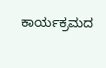ಕಾರ್ಯಕ್ರಮದ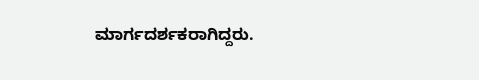ಮಾರ್ಗದರ್ಶಕರಾಗಿದ್ದರು.